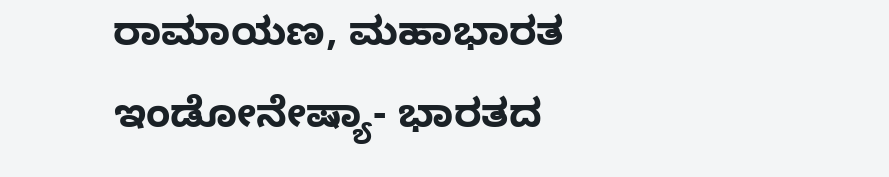ರಾಮಾಯಣ, ಮಹಾಭಾರತ ಇಂಡೋನೇಷ್ಯಾ- ಭಾರತದ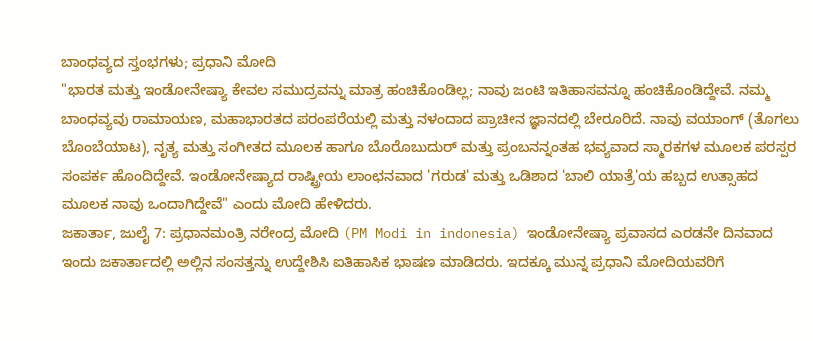ಬಾಂಧವ್ಯದ ಸ್ತಂಭಗಳು; ಪ್ರಧಾನಿ ಮೋದಿ
"ಭಾರತ ಮತ್ತು ಇಂಡೋನೇಷ್ಯಾ ಕೇವಲ ಸಮುದ್ರವನ್ನು ಮಾತ್ರ ಹಂಚಿಕೊಂಡಿಲ್ಲ; ನಾವು ಜಂಟಿ ಇತಿಹಾಸವನ್ನೂ ಹಂಚಿಕೊಂಡಿದ್ದೇವೆ. ನಮ್ಮ ಬಾಂಧವ್ಯವು ರಾಮಾಯಣ, ಮಹಾಭಾರತದ ಪರಂಪರೆಯಲ್ಲಿ ಮತ್ತು ನಳಂದಾದ ಪ್ರಾಚೀನ ಜ್ಞಾನದಲ್ಲಿ ಬೇರೂರಿದೆ. ನಾವು ವಯಾಂಗ್ (ತೊಗಲು ಬೊಂಬೆಯಾಟ), ನೃತ್ಯ ಮತ್ತು ಸಂಗೀತದ ಮೂಲಕ ಹಾಗೂ ಬೊರೊಬುದುರ್ ಮತ್ತು ಪ್ರಂಬನನ್ನಂತಹ ಭವ್ಯವಾದ ಸ್ಮಾರಕಗಳ ಮೂಲಕ ಪರಸ್ಪರ ಸಂಪರ್ಕ ಹೊಂದಿದ್ದೇವೆ. ಇಂಡೋನೇಷ್ಯಾದ ರಾಷ್ಟ್ರೀಯ ಲಾಂಛನವಾದ 'ಗರುಡ' ಮತ್ತು ಒಡಿಶಾದ 'ಬಾಲಿ ಯಾತ್ರೆ'ಯ ಹಬ್ಬದ ಉತ್ಸಾಹದ ಮೂಲಕ ನಾವು ಒಂದಾಗಿದ್ದೇವೆ" ಎಂದು ಮೋದಿ ಹೇಳಿದರು.
ಜಕಾರ್ತಾ, ಜುಲೈ 7: ಪ್ರಧಾನಮಂತ್ರಿ ನರೇಂದ್ರ ಮೋದಿ (PM Modi in indonesia) ಇಂಡೋನೇಷ್ಯಾ ಪ್ರವಾಸದ ಎರಡನೇ ದಿನವಾದ ಇಂದು ಜಕಾರ್ತಾದಲ್ಲಿ ಅಲ್ಲಿನ ಸಂಸತ್ತನ್ನು ಉದ್ದೇಶಿಸಿ ಐತಿಹಾಸಿಕ ಭಾಷಣ ಮಾಡಿದರು. ಇದಕ್ಕೂ ಮುನ್ನ ಪ್ರಧಾನಿ ಮೋದಿಯವರಿಗೆ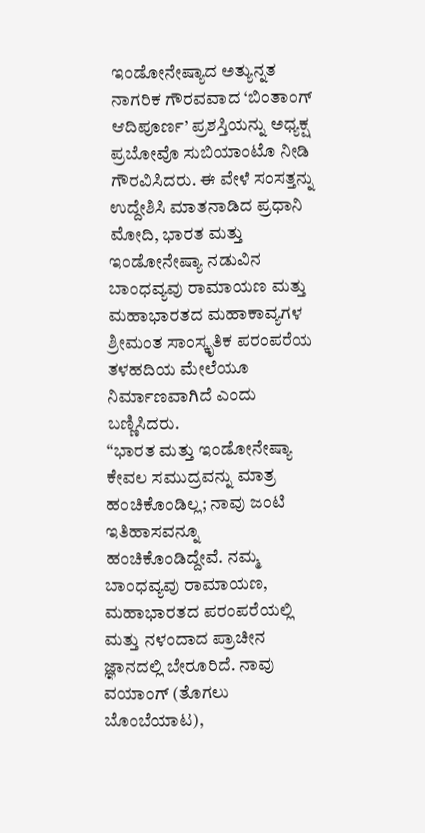ಇಂಡೋನೇಷ್ಯಾದ ಅತ್ಯುನ್ನತ ನಾಗರಿಕ ಗೌರವವಾದ ‘ಬಿಂತಾಂಗ್ ಆದಿಪೂರ್ಣ’ ಪ್ರಶಸ್ತಿಯನ್ನು ಅಧ್ಯಕ್ಷ ಪ್ರಬೋವೊ ಸುಬಿಯಾಂಟೊ ನೀಡಿ ಗೌರವಿಸಿದರು. ಈ ವೇಳೆ ಸಂಸತ್ತನ್ನು ಉದ್ದೇಶಿಸಿ ಮಾತನಾಡಿದ ಪ್ರಧಾನಿ ಮೋದಿ, ಭಾರತ ಮತ್ತು ಇಂಡೋನೇಷ್ಯಾ ನಡುವಿನ ಬಾಂಧವ್ಯವು ರಾಮಾಯಣ ಮತ್ತು ಮಹಾಭಾರತದ ಮಹಾಕಾವ್ಯಗಳ ಶ್ರೀಮಂತ ಸಾಂಸ್ಕೃತಿಕ ಪರಂಪರೆಯ ತಳಹದಿಯ ಮೇಲೆಯೂ ನಿರ್ಮಾಣವಾಗಿದೆ ಎಂದು ಬಣ್ಣಿಸಿದರು.
“ಭಾರತ ಮತ್ತು ಇಂಡೋನೇಷ್ಯಾ ಕೇವಲ ಸಮುದ್ರವನ್ನು ಮಾತ್ರ ಹಂಚಿಕೊಂಡಿಲ್ಲ; ನಾವು ಜಂಟಿ ಇತಿಹಾಸವನ್ನೂ ಹಂಚಿಕೊಂಡಿದ್ದೇವೆ. ನಮ್ಮ ಬಾಂಧವ್ಯವು ರಾಮಾಯಣ, ಮಹಾಭಾರತದ ಪರಂಪರೆಯಲ್ಲಿ ಮತ್ತು ನಳಂದಾದ ಪ್ರಾಚೀನ ಜ್ಞಾನದಲ್ಲಿ ಬೇರೂರಿದೆ. ನಾವು ವಯಾಂಗ್ (ತೊಗಲು ಬೊಂಬೆಯಾಟ),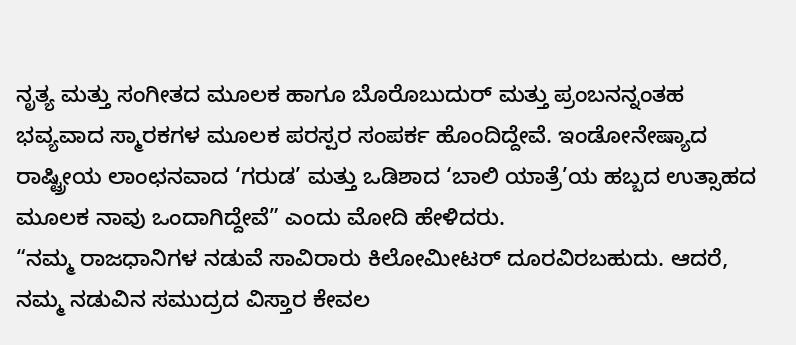ನೃತ್ಯ ಮತ್ತು ಸಂಗೀತದ ಮೂಲಕ ಹಾಗೂ ಬೊರೊಬುದುರ್ ಮತ್ತು ಪ್ರಂಬನನ್ನಂತಹ ಭವ್ಯವಾದ ಸ್ಮಾರಕಗಳ ಮೂಲಕ ಪರಸ್ಪರ ಸಂಪರ್ಕ ಹೊಂದಿದ್ದೇವೆ. ಇಂಡೋನೇಷ್ಯಾದ ರಾಷ್ಟ್ರೀಯ ಲಾಂಛನವಾದ ‘ಗರುಡ’ ಮತ್ತು ಒಡಿಶಾದ ‘ಬಾಲಿ ಯಾತ್ರೆ’ಯ ಹಬ್ಬದ ಉತ್ಸಾಹದ ಮೂಲಕ ನಾವು ಒಂದಾಗಿದ್ದೇವೆ” ಎಂದು ಮೋದಿ ಹೇಳಿದರು.
“ನಮ್ಮ ರಾಜಧಾನಿಗಳ ನಡುವೆ ಸಾವಿರಾರು ಕಿಲೋಮೀಟರ್ ದೂರವಿರಬಹುದು. ಆದರೆ, ನಮ್ಮ ನಡುವಿನ ಸಮುದ್ರದ ವಿಸ್ತಾರ ಕೇವಲ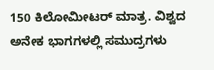150 ಕಿಲೋಮೀಟರ್ ಮಾತ್ರ. ವಿಶ್ವದ ಅನೇಕ ಭಾಗಗಳಲ್ಲಿ ಸಮುದ್ರಗಳು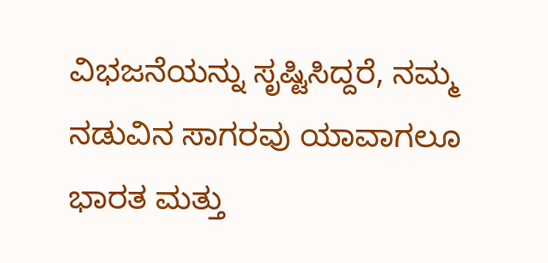ವಿಭಜನೆಯನ್ನು ಸೃಷ್ಟಿಸಿದ್ದರೆ, ನಮ್ಮ ನಡುವಿನ ಸಾಗರವು ಯಾವಾಗಲೂ ಭಾರತ ಮತ್ತು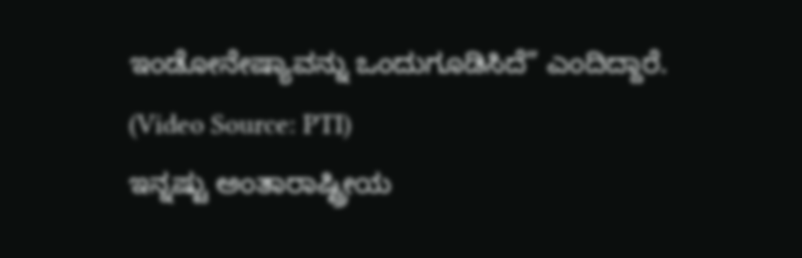ಇಂಡೋನೇಷ್ಯಾವನ್ನು ಒಂದುಗೂಡಿಸಿದೆ” ಎಂದಿದ್ದಾರೆ.
(Video Source: PTI)
ಇನ್ನಷ್ಟು ಅಂತಾರಾಷ್ಟ್ರೀಯ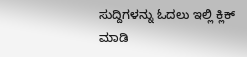ಸುದ್ದಿಗಳನ್ನು ಓದಲು ಇಲ್ಲಿ ಕ್ಲಿಕ್ ಮಾಡಿ